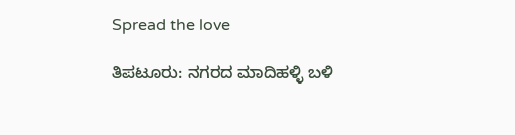Spread the love

ತಿಪಟೂರು: ನಗರದ ಮಾದಿಹಳ್ಳಿ ಬಳಿ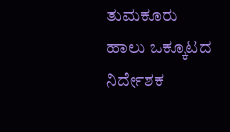ತುಮಕೂರು ಹಾಲು ಒಕ್ಕೂಟದ ನಿರ್ದೇಶಕ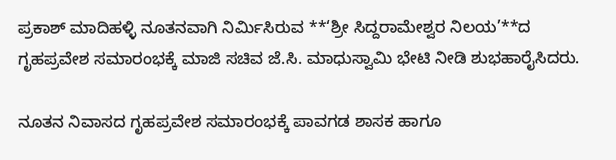ಪ್ರಕಾಶ್ ಮಾದಿಹಳ್ಳಿ ನೂತನವಾಗಿ ನಿರ್ಮಿಸಿರುವ **‘ಶ್ರೀ ಸಿದ್ದರಾಮೇಶ್ವರ ನಿಲಯ’**ದ ಗೃಹಪ್ರವೇಶ ಸಮಾರಂಭಕ್ಕೆ ಮಾಜಿ ಸಚಿವ ಜೆ.ಸಿ. ಮಾಧುಸ್ವಾಮಿ ಭೇಟಿ ನೀಡಿ ಶುಭಹಾರೈಸಿದರು.

ನೂತನ ನಿವಾಸದ ಗೃಹಪ್ರವೇಶ ಸಮಾರಂಭಕ್ಕೆ ಪಾವಗಡ ಶಾಸಕ ಹಾಗೂ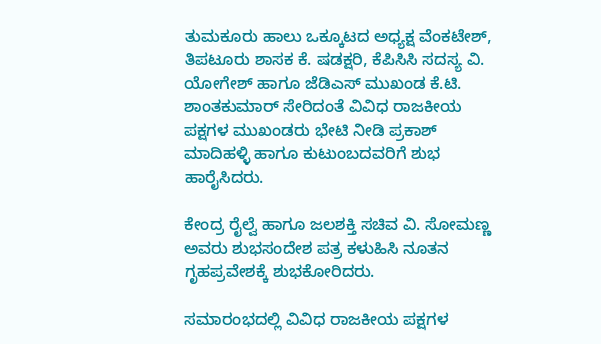ತುಮಕೂರು ಹಾಲು ಒಕ್ಕೂಟದ ಅಧ್ಯಕ್ಷ ವೆಂಕಟೇಶ್, ತಿಪಟೂರು ಶಾಸಕ ಕೆ. ಷಡಕ್ಷರಿ, ಕೆಪಿಸಿಸಿ ಸದಸ್ಯ ವಿ. ಯೋಗೇಶ್ ಹಾಗೂ ಜೆಡಿಎಸ್ ಮುಖಂಡ ಕೆ.ಟಿ. ಶಾಂತಕುಮಾರ್ ಸೇರಿದಂತೆ ವಿವಿಧ ರಾಜಕೀಯ ಪಕ್ಷಗಳ ಮುಖಂಡರು ಭೇಟಿ ನೀಡಿ ಪ್ರಕಾಶ್ ಮಾದಿಹಳ್ಳಿ ಹಾಗೂ ಕುಟುಂಬದವರಿಗೆ ಶುಭ ಹಾರೈಸಿದರು.

ಕೇಂದ್ರ ರೈಲ್ವೆ ಹಾಗೂ ಜಲಶಕ್ತಿ ಸಚಿವ ವಿ. ಸೋಮಣ್ಣ ಅವರು ಶುಭಸಂದೇಶ ಪತ್ರ ಕಳುಹಿಸಿ ನೂತನ ಗೃಹಪ್ರವೇಶಕ್ಕೆ ಶುಭಕೋರಿದರು.

ಸಮಾರಂಭದಲ್ಲಿ ವಿವಿಧ ರಾಜಕೀಯ ಪಕ್ಷಗಳ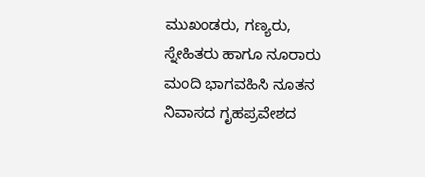ಮುಖಂಡರು, ಗಣ್ಯರು, ಸ್ನೇಹಿತರು ಹಾಗೂ ನೂರಾರು ಮಂದಿ ಭಾಗವಹಿಸಿ ನೂತನ ನಿವಾಸದ ಗೃಹಪ್ರವೇಶದ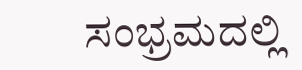ಸಂಭ್ರಮದಲ್ಲಿ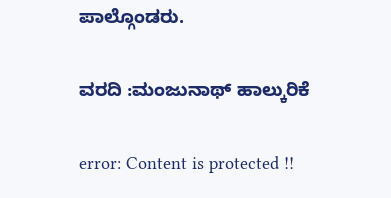ಪಾಲ್ಗೊಂಡರು.

ವರದಿ :ಮಂಜುನಾಥ್ ಹಾಲ್ಕುರಿಕೆ

error: Content is protected !!